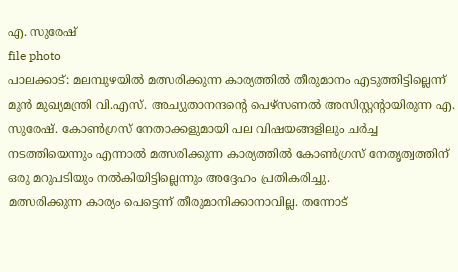എ. സുരേഷ്
file photo
പാലക്കാട്: മലമ്പുഴയിൽ മത്സരിക്കുന്ന കാര്യത്തിൽ തീരുമാനം എടുത്തിട്ടില്ലെന്ന് മുൻ മുഖ്യമന്ത്രി വി.എസ്. അച്യുതാനന്ദന്റെ പെഴ്സണൽ അസിസ്റ്റന്റായിരുന്ന എ. സുരേഷ്. കോൺഗ്രസ് നേതാക്കളുമായി പല വിഷയങ്ങളിലും ചർച്ച നടത്തിയെന്നും എന്നാൽ മത്സരിക്കുന്ന കാര്യത്തിൽ കോൺഗ്രസ് നേതൃത്വത്തിന് ഒരു മറുപടിയും നൽകിയിട്ടില്ലെന്നും അദ്ദേഹം പ്രതികരിച്ചു.
മത്സരിക്കുന്ന കാര്യം പെട്ടെന്ന് തീരുമാനിക്കാനാവില്ല. തന്നോട്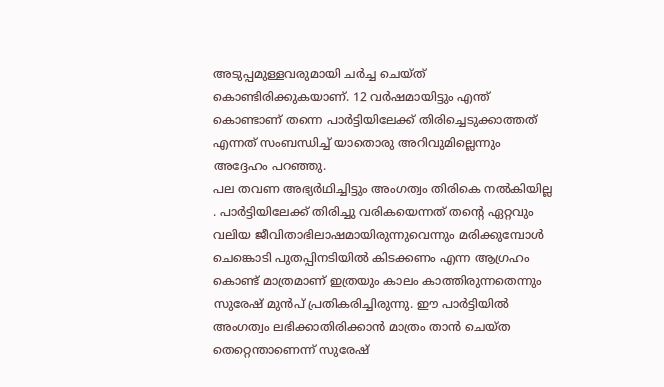അടുപ്പമുള്ളവരുമായി ചർച്ച ചെയ്ത് കൊണ്ടിരിക്കുകയാണ്. 12 വർഷമായിട്ടും എന്ത് കൊണ്ടാണ് തന്നെ പാർട്ടിയിലേക്ക് തിരിച്ചെടുക്കാത്തത് എന്നത് സംബന്ധിച്ച് യാതൊരു അറിവുമില്ലെന്നും അദ്ദേഹം പറഞ്ഞു.
പല തവണ അഭ്യർഥിച്ചിട്ടും അംഗത്വം തിരികെ നൽകിയില്ല . പാർട്ടിയിലേക്ക് തിരിച്ചു വരികയെന്നത് തന്റെ ഏറ്റവും വലിയ ജീവിതാഭിലാഷമായിരുന്നുവെന്നും മരിക്കുമ്പോൾ ചെങ്കൊടി പുതപ്പിനടിയിൽ കിടക്കണം എന്ന ആഗ്രഹം കൊണ്ട് മാത്രമാണ് ഇത്രയും കാലം കാത്തിരുന്നതെന്നും സുരേഷ് മുൻപ് പ്രതികരിച്ചിരുന്നു. ഈ പാർട്ടിയിൽ അംഗത്വം ലഭിക്കാതിരിക്കാൻ മാത്രം താൻ ചെയ്ത തെറ്റെന്താണെന്ന് സുരേഷ്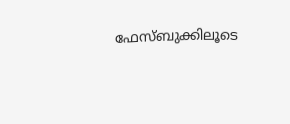ഫേസ്ബുക്കിലൂടെ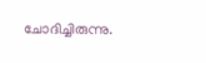ചോദിച്ചിരുന്നു.